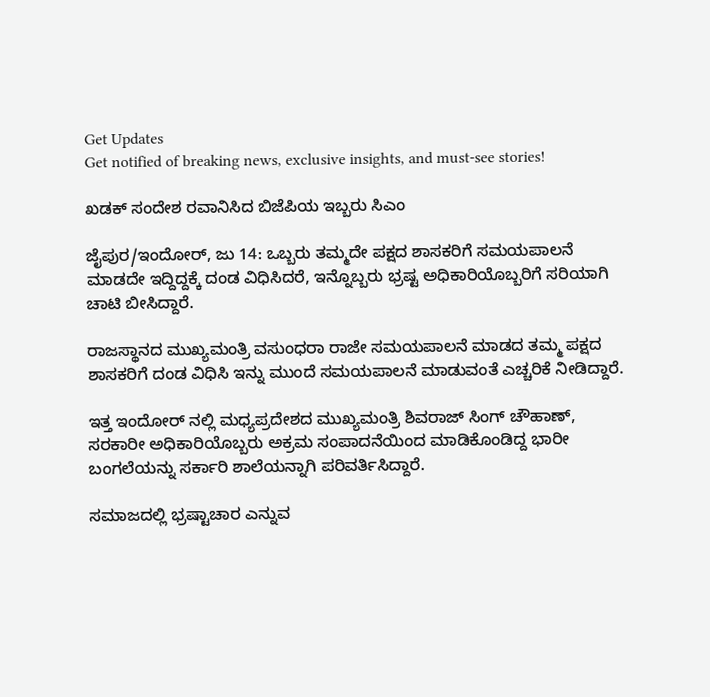Get Updates
Get notified of breaking news, exclusive insights, and must-see stories!

ಖಡಕ್ ಸಂದೇಶ ರವಾನಿಸಿದ ಬಿಜೆಪಿಯ ಇಬ್ಬರು ಸಿಎಂ

ಜೈಪುರ/ಇಂದೋರ್, ಜು 14: ಒಬ್ಬರು ತಮ್ಮದೇ ಪಕ್ಷದ ಶಾಸಕರಿಗೆ ಸಮಯಪಾಲನೆ ಮಾಡದೇ ಇದ್ದಿದ್ದಕ್ಕೆ ದಂಡ ವಿಧಿಸಿದರೆ, ಇನ್ನೊಬ್ಬರು ಭ್ರಷ್ಟ ಅಧಿಕಾರಿಯೊಬ್ಬರಿಗೆ ಸರಿಯಾಗಿ ಚಾಟಿ ಬೀಸಿದ್ದಾರೆ.

ರಾಜಸ್ಥಾನದ ಮುಖ್ಯಮಂತ್ರಿ ವಸುಂಧರಾ ರಾಜೇ ಸಮಯಪಾಲನೆ ಮಾಡದ ತಮ್ಮ ಪಕ್ಷದ ಶಾಸಕರಿಗೆ ದಂಡ ವಿಧಿಸಿ ಇನ್ನು ಮುಂದೆ ಸಮಯಪಾಲನೆ ಮಾಡುವಂತೆ ಎಚ್ಚರಿಕೆ ನೀಡಿದ್ದಾರೆ.

ಇತ್ತ ಇಂದೋರ್ ನಲ್ಲಿ ಮಧ್ಯಪ್ರದೇಶದ ಮುಖ್ಯಮಂತ್ರಿ ಶಿವರಾಜ್ ಸಿಂಗ್ ಚೌಹಾಣ್, ಸರಕಾರೀ ಅಧಿಕಾರಿಯೊಬ್ಬರು ಅಕ್ರಮ ಸಂಪಾದನೆಯಿಂದ ಮಾಡಿಕೊಂಡಿದ್ದ ಭಾರೀ ಬಂಗಲೆಯನ್ನು ಸರ್ಕಾರಿ ಶಾಲೆಯನ್ನಾಗಿ ಪರಿವರ್ತಿಸಿದ್ದಾರೆ.

ಸಮಾಜದಲ್ಲಿ ಭ್ರಷ್ಟಾಚಾರ ಎನ್ನುವ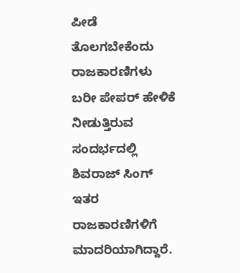ಪೀಡೆ ತೊಲಗಬೇಕೆಂದು ರಾಜಕಾರಣಿಗಳು ಬರೀ ಪೇಪರ್ ಹೇಳಿಕೆ ನೀಡುತ್ತಿರುವ ಸಂದರ್ಭದಲ್ಲಿ ಶಿವರಾಜ್ ಸಿಂಗ್ ಇತರ ರಾಜಕಾರಣಿಗಳಿಗೆ ಮಾದರಿಯಾಗಿದ್ದಾರೆ.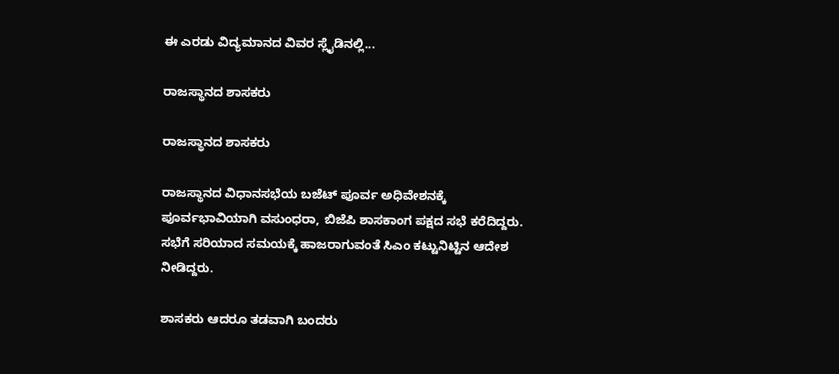ಈ ಎರಡು ವಿದ್ಯಮಾನದ ವಿವರ ಸ್ಲೈಡಿನಲ್ಲಿ...

ರಾಜಸ್ಥಾನದ ಶಾಸಕರು

ರಾಜಸ್ಥಾನದ ಶಾಸಕರು

ರಾಜಸ್ಥಾನದ ವಿಧಾನಸಭೆಯ ಬಜೆಟ್ ಪೂರ್ವ ಅಧಿವೇಶನಕ್ಕೆ ಪೂರ್ವಭಾವಿಯಾಗಿ ವಸುಂಧರಾ, ಬಿಜೆಪಿ ಶಾಸಕಾಂಗ ಪಕ್ಷದ ಸಭೆ ಕರೆದಿದ್ದರು. ಸಭೆಗೆ ಸರಿಯಾದ ಸಮಯಕ್ಕೆ ಹಾಜರಾಗುವಂತೆ ಸಿಎಂ ಕಟ್ಟುನಿಟ್ಟಿನ ಆದೇಶ ನೀಡಿದ್ದರು.

ಶಾಸಕರು ಆದರೂ ತಡವಾಗಿ ಬಂದರು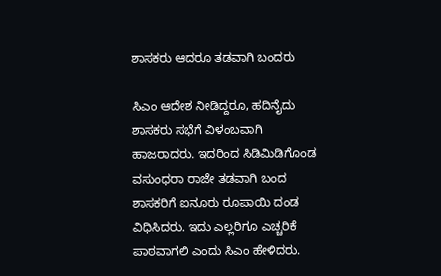ಶಾಸಕರು ಆದರೂ ತಡವಾಗಿ ಬಂದರು

ಸಿಎಂ ಆದೇಶ ನೀಡಿದ್ದರೂ, ಹದಿನೈದು ಶಾಸಕರು ಸಭೆಗೆ ವಿಳಂಬವಾಗಿ ಹಾಜರಾದರು. ಇದರಿಂದ ಸಿಡಿಮಿಡಿಗೊಂಡ ವಸುಂಧರಾ ರಾಜೇ ತಡವಾಗಿ ಬಂದ ಶಾಸಕರಿಗೆ ಐನೂರು ರೂಪಾಯಿ ದಂಡ ವಿಧಿಸಿದರು. ಇದು ಎಲ್ಲರಿಗೂ ಎಚ್ಚರಿಕೆ ಪಾಠವಾಗಲಿ ಎಂದು ಸಿಎಂ ಹೇಳಿದರು.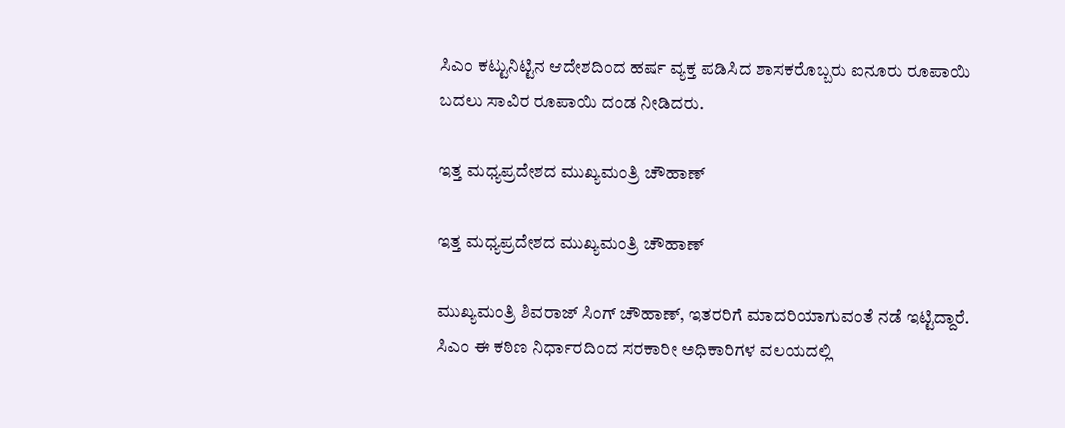ಸಿಎಂ ಕಟ್ಟುನಿಟ್ಟಿನ ಆದೇಶದಿಂದ ಹರ್ಷ ವ್ಯಕ್ತ ಪಡಿಸಿದ ಶಾಸಕರೊಬ್ಬರು ಐನೂರು ರೂಪಾಯಿ ಬದಲು ಸಾವಿರ ರೂಪಾಯಿ ದಂಡ ನೀಡಿದರು.

ಇತ್ತ ಮಧ್ಯಪ್ರದೇಶದ ಮುಖ್ಯಮಂತ್ರಿ ಚೌಹಾಣ್

ಇತ್ತ ಮಧ್ಯಪ್ರದೇಶದ ಮುಖ್ಯಮಂತ್ರಿ ಚೌಹಾಣ್

ಮುಖ್ಯಮಂತ್ರಿ ಶಿವರಾಜ್ ಸಿಂಗ್ ಚೌಹಾಣ್, ಇತರರಿಗೆ ಮಾದರಿಯಾಗುವಂತೆ ನಡೆ ಇಟ್ಟಿದ್ದಾರೆ. ಸಿಎಂ ಈ ಕಠಿಣ ನಿರ್ಧಾರದಿಂದ ಸರಕಾರೀ ಅಧಿಕಾರಿಗಳ ವಲಯದಲ್ಲಿ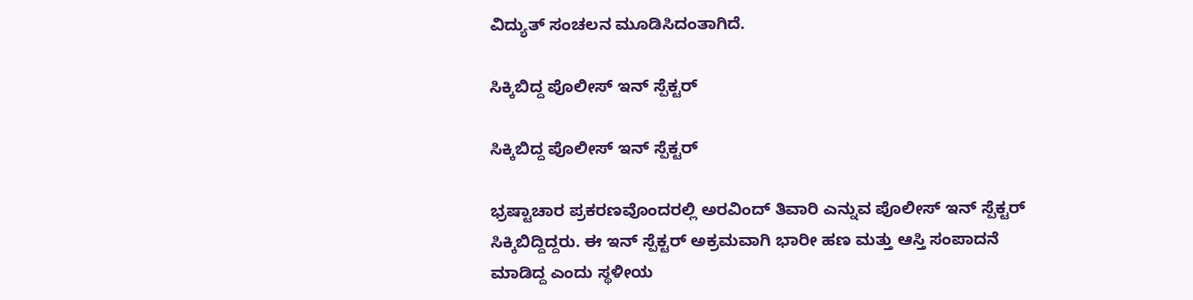ವಿದ್ಯುತ್ ಸಂಚಲನ ಮೂಡಿಸಿದಂತಾಗಿದೆ.

ಸಿಕ್ಕಿಬಿದ್ದ ಪೊಲೀಸ್ ಇನ್ ಸ್ಪೆಕ್ಟರ್

ಸಿಕ್ಕಿಬಿದ್ದ ಪೊಲೀಸ್ ಇನ್ ಸ್ಪೆಕ್ಟರ್

ಭ್ರಷ್ಟಾಚಾರ ಪ್ರಕರಣವೊಂದರಲ್ಲಿ ಅರವಿಂದ್ ತಿವಾರಿ ಎನ್ನುವ ಪೊಲೀಸ್ ಇನ್ ಸ್ಪೆಕ್ಟರ್ ಸಿಕ್ಕಿಬಿದ್ದಿದ್ದರು. ಈ ಇನ್ ಸ್ಪೆಕ್ಟರ್ ಅಕ್ರಮವಾಗಿ ಭಾರೀ ಹಣ ಮತ್ತು ಆಸ್ತಿ ಸಂಪಾದನೆ ಮಾಡಿದ್ದ ಎಂದು ಸ್ಥಳೀಯ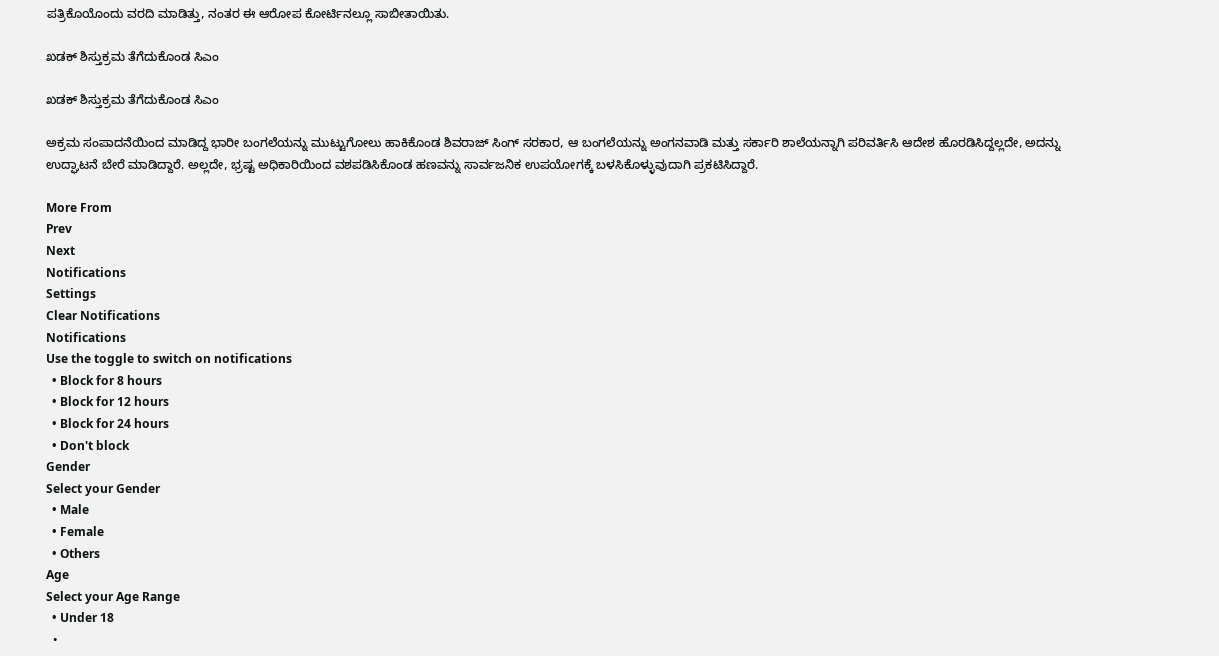ಪತ್ರಿಕೊಯೊಂದು ವರದಿ ಮಾಡಿತ್ತು, ನಂತರ ಈ ಆರೋಪ ಕೋರ್ಟಿನಲ್ಲೂ ಸಾಬೀತಾಯಿತು.

ಖಡಕ್ ಶಿಸ್ತುಕ್ರಮ ತೆಗೆದುಕೊಂಡ ಸಿಎಂ

ಖಡಕ್ ಶಿಸ್ತುಕ್ರಮ ತೆಗೆದುಕೊಂಡ ಸಿಎಂ

ಅಕ್ರಮ ಸಂಪಾದನೆಯಿಂದ ಮಾಡಿದ್ದ ಭಾರೀ ಬಂಗಲೆಯನ್ನು ಮುಟ್ಟುಗೋಲು ಹಾಕಿಕೊಂಡ ಶಿವರಾಜ್ ಸಿಂಗ್ ಸರಕಾರ, ಆ ಬಂಗಲೆಯನ್ನು ಅಂಗನವಾಡಿ ಮತ್ತು ಸರ್ಕಾರಿ ಶಾಲೆಯನ್ನಾಗಿ ಪರಿವರ್ತಿಸಿ ಆದೇಶ ಹೊರಡಿಸಿದ್ದಲ್ಲದೇ, ಅದನ್ನು ಉದ್ಘಾಟನೆ ಬೇರೆ ಮಾಡಿದ್ದಾರೆ. ಅಲ್ಲದೇ, ಭ್ರಷ್ಟ ಅಧಿಕಾರಿಯಿಂದ ವಶಪಡಿಸಿಕೊಂಡ ಹಣವನ್ನು ಸಾರ್ವಜನಿಕ ಉಪಯೋಗಕ್ಕೆ ಬಳಸಿಕೊಳ್ಳುವುದಾಗಿ ಪ್ರಕಟಿಸಿದ್ದಾರೆ.

More From
Prev
Next
Notifications
Settings
Clear Notifications
Notifications
Use the toggle to switch on notifications
  • Block for 8 hours
  • Block for 12 hours
  • Block for 24 hours
  • Don't block
Gender
Select your Gender
  • Male
  • Female
  • Others
Age
Select your Age Range
  • Under 18
  •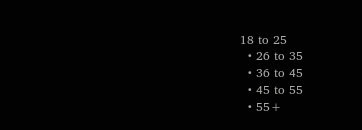18 to 25
  • 26 to 35
  • 36 to 45
  • 45 to 55
  • 55+